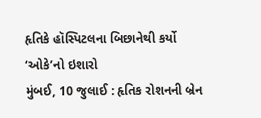હૃતિકે હૉસ્પિટલના બિછાનેથી કર્યો ‘ઓકે’નો ઇશારો
મુંબઈ, 10 જુલાઈ : હૃતિક રોશનની બ્રેન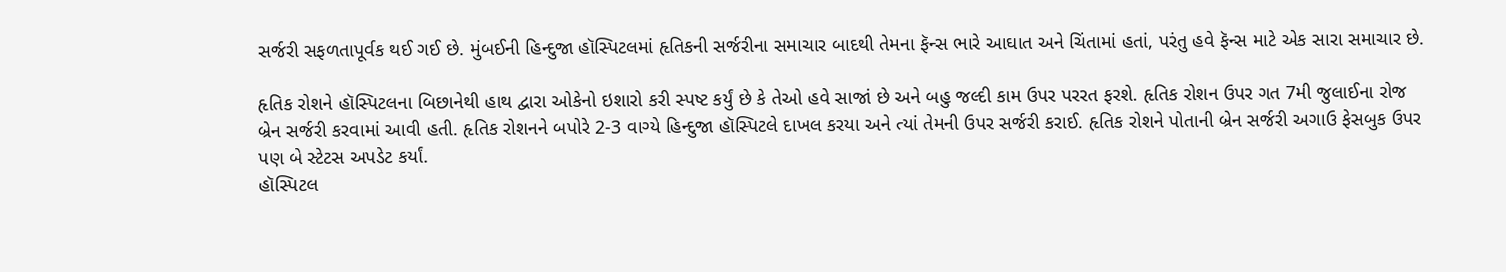સર્જરી સફળતાપૂર્વક થઈ ગઈ છે. મુંબઈની હિન્દુજા હૉસ્પિટલમાં હૃતિકની સર્જરીના સમાચાર બાદથી તેમના ફૅન્સ ભારે આઘાત અને ચિંતામાં હતાં, પરંતુ હવે ફૅન્સ માટે એક સારા સમાચાર છે.

હૃતિક રોશને હૉસ્પિટલના બિછાનેથી હાથ દ્વારા ઓકેનો ઇશારો કરી સ્પષ્ટ કર્યું છે કે તેઓ હવે સાજાં છે અને બહુ જલ્દી કામ ઉપર પરરત ફરશે. હૃતિક રોશન ઉપર ગત 7મી જુલાઈના રોજ બ્રેન સર્જરી કરવામાં આવી હતી. હૃતિક રોશનને બપોરે 2-3 વાગ્યે હિન્દુજા હૉસ્પિટલે દાખલ કરયા અને ત્યાં તેમની ઉપર સર્જરી કરાઈ. હૃતિક રોશને પોતાની બ્રેન સર્જરી અગાઉ ફેસબુક ઉપર પણ બે સ્ટેટસ અપડેટ કર્યાં.
હૉસ્પિટલ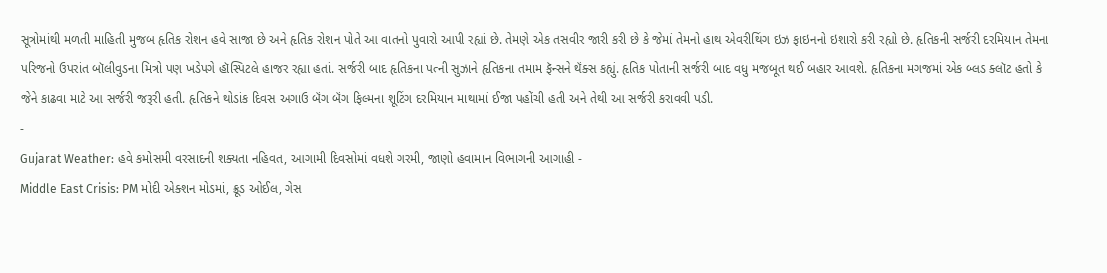સૂત્રોમાંથી મળતી માહિતી મુજબ હૃતિક રોશન હવે સાજા છે અને હૃતિક રોશન પોતે આ વાતનો પુવારો આપી રહ્યાં છે. તેમણે એક તસવીર જારી કરી છે કે જેમાં તેમનો હાથ એવરીથિંગ ઇઝ ફાઇનનો ઇશારો કરી રહ્યો છે. હૃતિકની સર્જરી દરમિયાન તેમના પરિજનો ઉપરાંત બૉલીવુડના મિત્રો પણ ખડેપગે હૉસ્પિટલે હાજર રહ્યા હતાં. સર્જરી બાદ હૃતિકના પત્ની સુઝાને હૃતિકના તમામ ફૅન્સને થૅંક્સ કહ્યું. હૃતિક પોતાની સર્જરી બાદ વધુ મજબૂત થઈ બહાર આવશે. હૃતિકના મગજમાં એક બ્લડ ક્લૉટ હતો કે જેને કાઢવા માટે આ સર્જરી જરૂરી હતી. હૃતિકને થોડાંક દિવસ અગાઉ બૅંગ બૅંગ ફિલ્મના શૂટિંગ દરમિયાન માથામાં ઈજા પહોંચી હતી અને તેથી આ સર્જરી કરાવવી પડી.
-
Gujarat Weather: હવે કમોસમી વરસાદની શક્યતા નહિવત, આગામી દિવસોમાં વધશે ગરમી, જાણો હવામાન વિભાગની આગાહી -
Middle East Crisis: PM મોદી એક્શન મોડમાં, ક્રૂડ ઓઈલ, ગેસ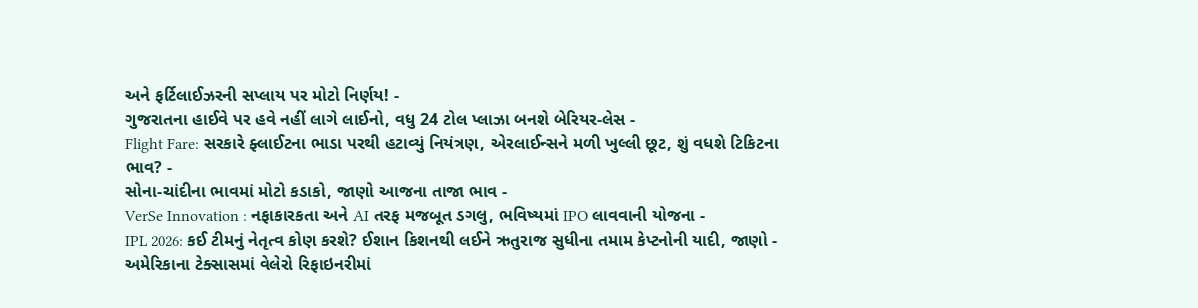અને ફર્ટિલાઈઝરની સપ્લાય પર મોટો નિર્ણય! -
ગુજરાતના હાઈવે પર હવે નહીં લાગે લાઈનો, વધુ 24 ટોલ પ્લાઝા બનશે બેરિયર-લેસ -
Flight Fare: સરકારે ફ્લાઈટના ભાડા પરથી હટાવ્યું નિયંત્રણ, એરલાઈન્સને મળી ખુલ્લી છૂટ, શું વધશે ટિકિટના ભાવ? -
સોના-ચાંદીના ભાવમાં મોટો કડાકો, જાણો આજના તાજા ભાવ -
VerSe Innovation : નફાકારકતા અને AI તરફ મજબૂત ડગલુ, ભવિષ્યમાં IPO લાવવાની યોજના -
IPL 2026: કઈ ટીમનું નેતૃત્વ કોણ કરશે? ઈશાન કિશનથી લઈને ઋતુરાજ સુધીના તમામ કેપ્ટનોની યાદી, જાણો -
અમેરિકાના ટેક્સાસમાં વેલેરો રિફાઇનરીમાં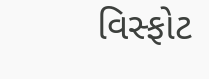વિસ્ફોટ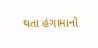થતા હંગામાનો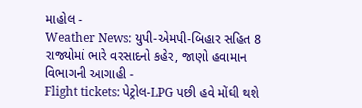માહોલ -
Weather News: યુપી-એમપી-બિહાર સહિત 8 રાજ્યોમાં ભારે વરસાદનો કહેર, જાણો હવામાન વિભાગની આગાહી -
Flight tickets: પેટ્રોલ-LPG પછી હવે મોંઘી થશે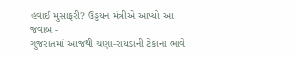હવાઈ મુસાફરી? ઉડ્ડયન મંત્રીએ આપ્યો આ જવાબ -
ગુજરાતમાં આજથી ચણા-રાયડાની ટેકાના ભાવે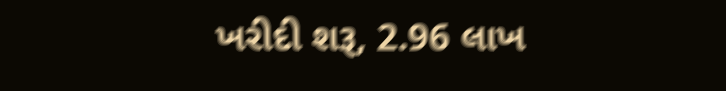ખરીદી શરૂ, 2.96 લાખ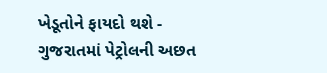ખેડૂતોને ફાયદો થશે -
ગુજરાતમાં પેટ્રોલની અછત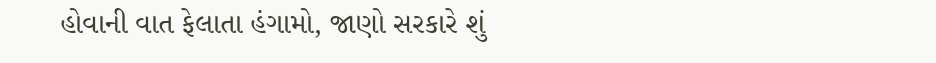હોવાની વાત ફેલાતા હંગામો, જાણો સરકારે શું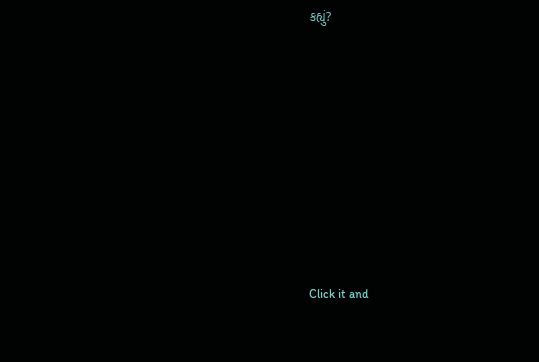કહ્યું?










Click it and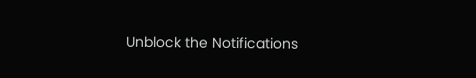Unblock the Notifications